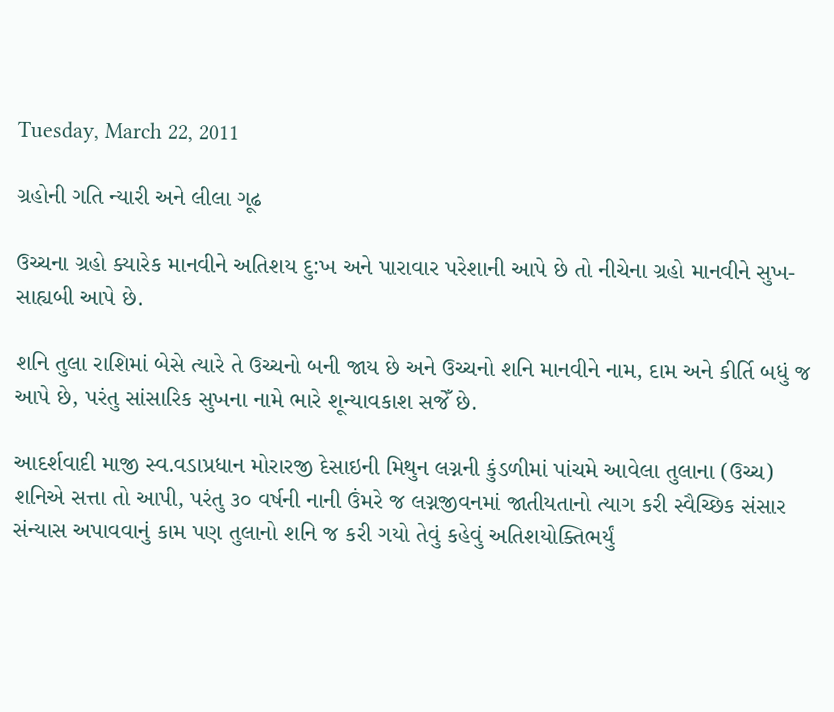Tuesday, March 22, 2011

ગ્રહોની ગતિ ન્યારી અને લીલા ગૂઢ

ઉચ્ચના ગ્રહો ક્યારેક માનવીને અતિશય દુ:ખ અને પારાવાર પરેશાની આપે છે તો નીચેના ગ્રહો માનવીને સુખ-સાહ્યબી આપે છે.

શનિ તુલા રાશિમાં બેસે ત્યારે તે ઉચ્ચનો બની જાય છે અને ઉચ્ચનો શનિ માનવીને નામ, દામ અને કીર્તિ બધું જ આપે છે, પરંતુ સાંસારિક સુખના નામે ભારે શૂન્યાવકાશ સજેઁ છે.

આદર્શવાદી માજી સ્વ.વડાપ્રધાન મોરારજી દેસાઇની મિથુન લગ્નની કુંડળીમાં પાંચમે આવેલા તુલાના (ઉચ્ચ) શનિએ સત્તા તો આપી, પરંતુ ૩૦ વર્ષની નાની ઉંમરે જ લગ્નજીવનમાં જાતીયતાનો ત્યાગ કરી સ્વૈચ્છિક સંસાર સંન્યાસ અપાવવાનું કામ પણ તુલાનો શનિ જ કરી ગયો તેવું કહેવું અતિશયોક્તિભર્યું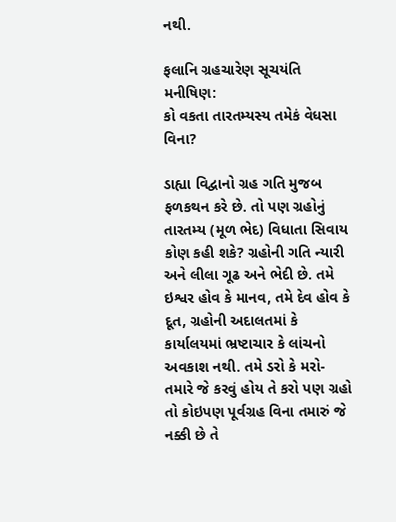નથી.

ફલાનિ ગ્રહચારેણ સૂચયંતિ મનીષિણ:
કો વકતા તારતમ્યસ્ય તમેકં વેધસા વિના?

ડાહ્યા વિદ્વાનો ગ્રહ ગતિ મુજબ ફળકથન કરે છે. તો પણ ગ્રહોનું તારતમ્ય (મૂળ ભેદ) વિધાતા સિવાય કોણ કહી શકે? ગ્રહોની ગતિ ન્યારી અને લીલા ગૂઢ અને ભેદી છે. તમે ઇશ્વર હોવ કે માનવ, તમે દેવ હોવ કે દૂત, ગ્રહોની અદાલતમાં કે કાર્યાલયમાં ભ્રષ્ટાચાર કે લાંચનો અવકાશ નથી. તમે ડરો કે મરો- તમારે જે કરવું હોય તે કરો પણ ગ્રહો તો કોઇપણ પૂર્વગ્રહ વિના તમારું જે નક્કી છે તે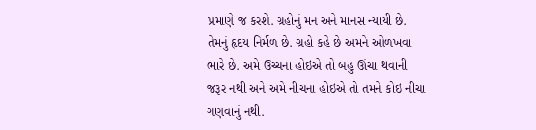પ્રમાણે જ કરશે. ગ્રહોનું મન અને માનસ ન્યાયી છે. તેમનું હૃદય નિર્મળ છે. ગ્રહો કહે છે અમને ઓળખવા ભારે છે. અમે ઉચ્ચના હોઇએ તો બહુ ઊંચા થવાની જરૂર નથી અને અમે નીચના હોઇએ તો તમને કોઇ નીચા ગણવાનું નથી.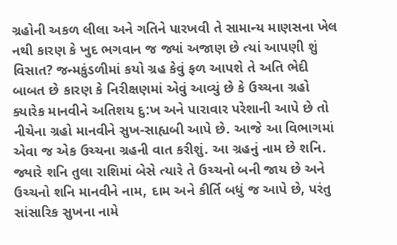ગ્રહોની અકળ લીલા અને ગતિને પારખવી તે સામાન્ય માણસના ખેલ નથી કારણ કે ખુદ ભગવાન જ જ્યાં અજાણ છે ત્યાં આપણી શું વિસાત? જન્મકુંડળીમાં કયો ગ્રહ કેવું ફળ આપશે તે અતિ ભેદી બાબત છે કારણ કે નિરીક્ષણમાં એવું આવ્યું છે કે ઉચ્ચના ગ્રહો ક્યારેક માનવીને અતિશય દુ:ખ અને પારાવાર પરેશાની આપે છે તો નીચેના ગ્રહો માનવીને સુખ-સાહ્યબી આપે છે. આજે આ વિભાગમાં એવા જ એક ઉચ્ચના ગ્રહની વાત કરીશું. આ ગ્રહનું નામ છે શનિ. જ્યારે શનિ તુલા રાશિમાં બેસે ત્યારે તે ઉચ્ચનો બની જાય છે અને ઉચ્ચનો શનિ માનવીને નામ, દામ અને કીર્તિ બધું જ આપે છે, પરંતુ સાંસારિક સુખના નામે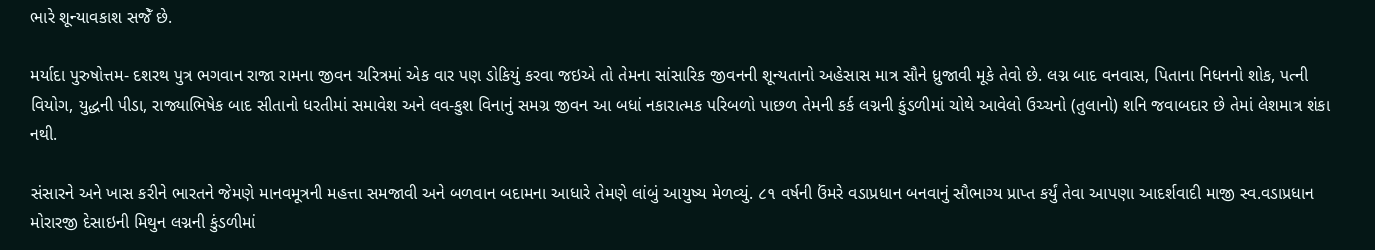ભારે શૂન્યાવકાશ સજેઁ છે.

મર્યાદા પુરુષોત્તમ- દશરથ પુત્ર ભગવાન રાજા રામના જીવન ચરિત્રમાં એક વાર પણ ડોકિયું કરવા જઇએ તો તેમના સાંસારિક જીવનની શૂન્યતાનો અહેસાસ માત્ર સૌને ધ્રુજાવી મૂકે તેવો છે. લગ્ન બાદ વનવાસ, પિતાના નિધનનો શોક, પત્ની વિયોગ, યુદ્ધની પીડા, રાજ્યાભિષેક બાદ સીતાનો ધરતીમાં સમાવેશ અને લવ-કુશ વિનાનું સમગ્ર જીવન આ બધાં નકારાત્મક પરિબળો પાછળ તેમની કર્ક લગ્નની કુંડળીમાં ચોથે આવેલો ઉચ્ચનો (તુલાનો) શનિ જવાબદાર છે તેમાં લેશમાત્ર શંકા નથી.

સંસારને અને ખાસ કરીને ભારતને જેમણે માનવમૂત્રની મહત્તા સમજાવી અને બળવાન બદામના આધારે તેમણે લાંબું આયુષ્ય મેળવ્યું. ૮૧ વર્ષની ઉંમરે વડાપ્રધાન બનવાનું સૌભાગ્ય પ્રાપ્ત કર્યું તેવા આપણા આદર્શવાદી માજી સ્વ.વડાપ્રધાન મોરારજી દેસાઇની મિથુન લગ્નની કુંડળીમાં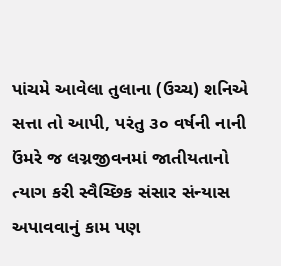પાંચમે આવેલા તુલાના (ઉચ્ચ) શનિએ સત્તા તો આપી, પરંતુ ૩૦ વર્ષની નાની ઉંમરે જ લગ્નજીવનમાં જાતીયતાનો ત્યાગ કરી સ્વૈચ્છિક સંસાર સંન્યાસ અપાવવાનું કામ પણ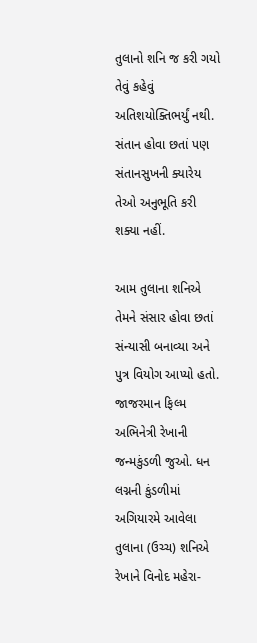તુલાનો શનિ જ કરી ગયો તેવું કહેવું અતિશયોક્તિભર્યું નથી. સંતાન હોવા છતાં પણ સંતાનસુખની ક્યારેય તેઓ અનુભૂતિ કરી શક્યા નહીં.

આમ તુલાના શનિએ તેમને સંસાર હોવા છતાં સંન્યાસી બનાવ્યા અને પુત્ર વિયોગ આપ્યો હતો. જાજરમાન ફિલ્મ અભિનેત્રી રેખાની જન્મકુંડળી જુઓ. ધન લગ્નની કુંડળીમાં અગિયારમે આવેલા તુલાના (ઉચ્ચ) શનિએ રેખાને વિનોદ મહેરા-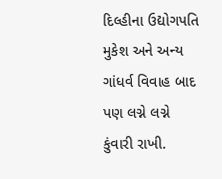દિલ્હીના ઉદ્યોગપતિ મુકેશ અને અન્ય ગાંધર્વ વિવાહ બાદ પણ લગ્ને લગ્ને કુંવારી રાખી.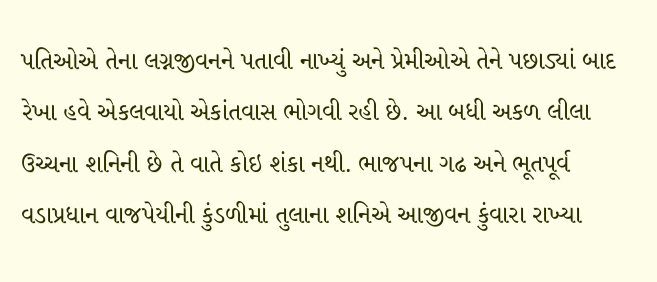પતિઓએ તેના લગ્નજીવનને પતાવી નાખ્યું અને પ્રેમીઓએ તેને પછાડ્યાં બાદ રેખા હવે એકલવાયો એકાંતવાસ ભોગવી રહી છે. આ બધી અકળ લીલા ઉચ્ચના શનિની છે તે વાતે કોઇ શંકા નથી. ભાજપના ગઢ અને ભૂતપૂર્વ વડાપ્રધાન વાજપેયીની કુંડળીમાં તુલાના શનિએ આજીવન કુંવારા રાખ્યા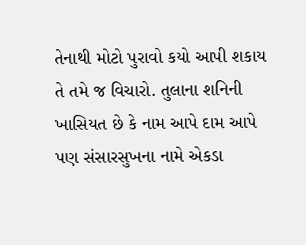તેનાથી મોટો પુરાવો કયો આપી શકાય તે તમે જ વિચારો. તુલાના શનિની ખાસિયત છે કે નામ આપે દામ આપે પણ સંસારસુખના નામે એકડા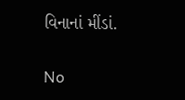વિનાનાં મીંડાં.

No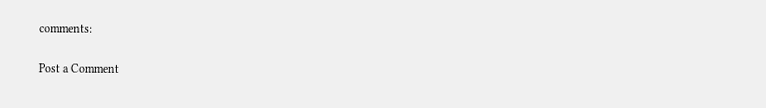comments:

Post a Comment